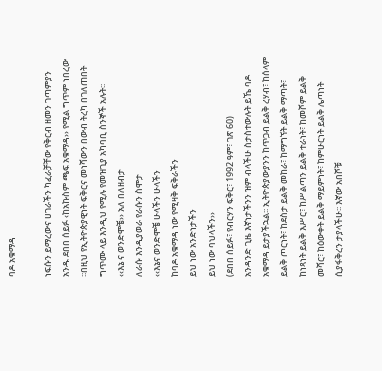ባዶ አቁማዳ

ነፍሱን ይማረውና ሀገራችን ካፈራቻቸው የቅርብ ዘመን ገጣምያን አንዱ ደበበ ሰይፉ ‹ከአኩስም ጫፍ አቁማዳ›› የሚል ግጥም ነበረው ፡፡በዚህ የኢትዮጵያዊነት ፍቅርና መነሻውን በውብ ትረካ በገለጠበት ግጥሙ ላይ እንዲህ የሚሉ የመዝጊያ አካባቢ ስንኞች አሉት፡፡
‹‹እኔ ና ወንድሞቼ›› አለ በለዘብታ
ለራሱ እንዲያወራ የራሱን ስሞታ
‹‹እኔና ወንድሞቼ ሁላችን ሁላችን
ከባዶ አቁማዳ ነው የሚዛቅ ፍቅራችን
ይህ ነው አንድነታችን
ይህ ነው ባህላችን››
(ደበበ ሰይፉ፣ የብርሃን ፍቅር፣ 1992 ዓም፣ ገጽ 60)
አንዳንድ ጊዜ እኛነታችንን ዝም ብላችሁ ስታስተውሉት ይኼ ባዶ አቁማዳ ይታያችኋል፡፡ ኢትዮጵያውያንን ከጥጋብ ይልቅ ረሃብ፣ ከሰላም ይልቅ ጦርነት፣ ከደስታ ይልቅ መከራ፣ ከማግኘት ይልቅ ማጣት፣ ከነጻነት ይልቅ እሥር፣ ከሥልጣን ይልቅ ተራነት፣ ከመሾም ይልቅ መሻር፣ ከዕውቀት ይልቅ ማይምነት፣ ከምሁርነት ይልቅ ሌጣነት ሲያፋቅረን ታያላችሁ፡፡ እኛው አበሾቹ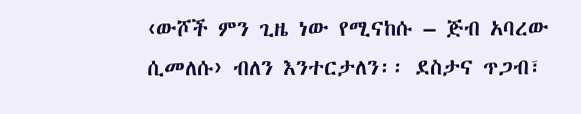‹ውሾች ምን ጊዜ ነው የሚናከሱ – ጅብ አባረው ሲመለሱ› ብለን እንተርታለን፡፡ ደስታና ጥጋብ፣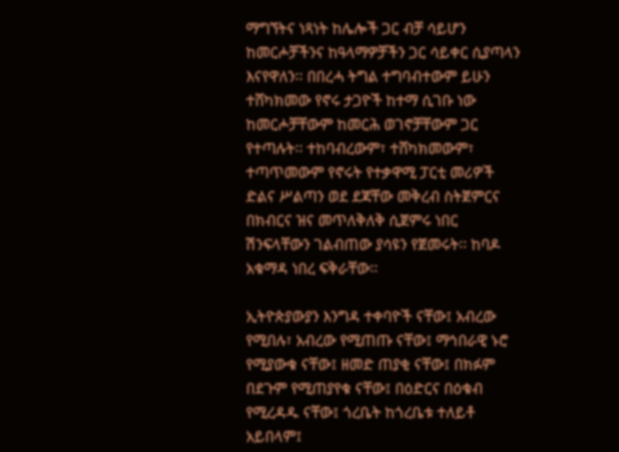ማግኘትና ነጻነት ከሌሎች ጋር ብቻ ሳይሆን ከመርሖቻችንና ከዓላማዎቻችን ጋር ሳይቀር ሲያጣላን እናየዋለን፡፡ በበረሓ ትግል ተግባብተውም ይሁን ተሸካክመው የኖሩ ታጋዮች ከተማ ሲገቡ ነው ከመርሖቻቸውም ከመርሕ ወገኖቻቸውም ጋር የተጣሉት፡፡ ተከባብረውም፣ ተሸካክመውም፣ ተጣጥመውም የኖሩት የተቃዋሚ ፓርቲ መሪዎች ድልና ሥልጣን ወደ ደጃቸው መቅረብ ስትጀምርና በክብርና ዝና መጥለቅለቅ ሲጀምሩ ነበር ሽንፍላቸውን ገልብጠው ያሳዩን የጀመሩት፡፡ ከባዶ አቁማዳ ነበረ ፍቅራቸው፡፡

ኢትዮጵያውያን እንግዳ ተቀባዮች ናቸው፤ አብረው የሚበሉ፣ አብረው የሚጠጡ ናቸው፤ ማኅበራዊ ኑሮ የሚያውቁ ናቸው፤ ዘመድ ጠያቂ ናቸው፤ በክፉም በደጉም የሚጠያየቁ ናቸው፤ በዕድርና በዕቁብ የሚረዳዱ ናቸው፤ ጎረቤት ከጎረቤቱ ተለይቶ አይበላም፤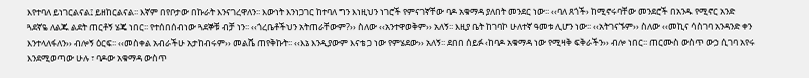እየተባለ ይነገርልናል፤ ይዘከርልናል፡፡ እኛም በየቦታው በኩራት እንናገረዋለን፡፡ እውነት እንነጋገር ከተባለ ግን እነዚህን ነገሮች የምናገኛቸው ባዶ አቁማዳ ያለበት መንደር ነው፡፡ ‹‹ባለ ጸጎች› ከሚኖሩባቸው መንደሮች በአንዱ የሚኖር አንድ ጓደኛዬ ለልጁ ልደት ጠርቶኝ ሄጄ ነበር፡፡ የተሰበሰብነው ጓደኞቹ ብቻ ነን፡፡ ‹‹ጎረቤቶችህን አትጠራቸውም?›› ስለው ‹‹አንተዋወቅም›› አለኝ፡፡ እዚያ ቤት ከገባኮ ሁለተኛ ዓመቱ ሊሆን ነው፡፡ ‹‹አትገናኙም›› ስለው ‹‹መኪና ሳስገባ አንዳንድ ቀን እንተላለፋለን›› ብሎኝ ዕርፍ፡፡ ‹‹መስቀል አብራችሁ አታከብሩም›› መልሼ ጠየቅኩት፡፡ ‹‹እኔ እንዲያውም እናቴ ጋ ነው የምሄደው›› አለኝ፡፡ ደበበ ሰይፉ ‹ከባዶ አቁማዳ ነው የሚዛቅ ፍቅራችን›› ብሎ ነበር፡፡ ጠርሙስ ውስጥ ውኃ ሲገባ አየሩ እንደሚወጣው ሁሉ ፣ ባዶው አቁማዳ ውስጥ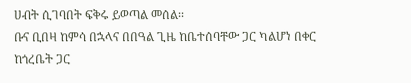ሀብት ሲገባበት ፍቅሩ ይወጣል መሰል፡፡
ቡና ቢበዛ ከምሳ በኋላና በበዓል ጊዜ ከቤተሰባቸው ጋር ካልሆነ በቀር ከጎረቤት ጋር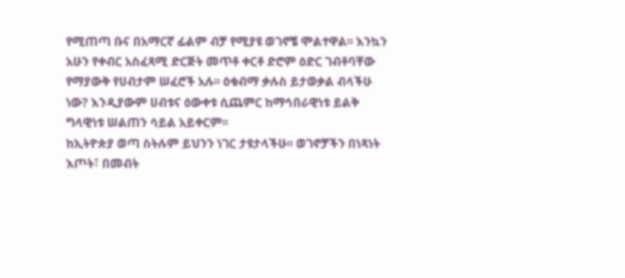የሚጠጣ ቡና በአማርኛ ፊልም ብቻ የሚያዩ ወገኖቼ ሞልተዋል፡፡ እንኳን አሁን የቀብር አስፈጻሚ ድርጅት መጥቶ ቀርቶ ድሮም ዕድር ገብቶባቸው የማያውቅ የሀብታም ሠፈሮች አሉ፡፡ ዕቁብማ ቃሉስ ይታወቃል ብላችሁ ነው? እንዲያውም ሀብቱና ዕውቀቱ ሲጨምር ከማኅበራዊነቱ ይልቅ ግላዊነቱ ሠልጠን ሳይል አይቀርም፡፡
ከኢትዮጵያ ወጣ ስትሉም ይህንን ነገር ታዩታላችሁ፡፡ ወገኖቻችን በነጻነት እጦት፣ በመብት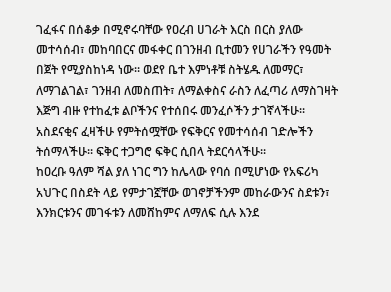ገፈፋና በሰቆቃ በሚኖሩባቸው የዐረብ ሀገራት እርስ በርስ ያለው መተሳሰብ፣ መከባበርና መፋቀር በገንዘብ ቢተመን የሀገራችን የዓመት በጀት የሚያስከነዳ ነው፡፡ ወደየ ቤተ እምነቶቹ ስትሄዱ ለመማር፣ ለማገልገል፣ ገንዘብ ለመስጠት፣ ለማልቀስና ራስን ለፈጣሪ ለማስገዛት እጅግ ብዙ የተከፈቱ ልቦችንና የተሰበሩ መንፈሶችን ታገኛላችሁ፡፡ አስደናቂና ፈዛችሁ የምትሰሟቸው የፍቅርና የመተሳሰብ ገድሎችን ትሰማላችሁ፡፡ ፍቅር ተጋግሮ ፍቅር ሲበላ ትደርሳላችሁ፡፡
ከዐረቡ ዓለም ሻል ያለ ነገር ግን ከሌላው የባሰ በሚሆነው የአፍሪካ አህጉር በስደት ላይ የምታገኟቸው ወገኖቻችንም መከራውንና ስደቱን፣ እንክርቱንና መገፋቱን ለመሸከምና ለማለፍ ሲሉ እንደ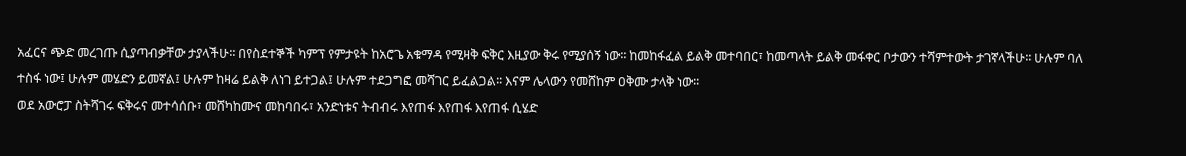አፈርና ጭድ መረገጡ ሲያጣብቃቸው ታያላችሁ፡፡ በየስደተኞች ካምፕ የምታዩት ከአሮጌ አቁማዳ የሚዛቅ ፍቅር እዚያው ቅሩ የሚያሰኝ ነው፡፡ ከመከፋፈል ይልቅ መተባበር፣ ከመጣላት ይልቅ መፋቀር ቦታውን ተሻምተውት ታገኛላችሁ፡፡ ሁሉም ባለ ተስፋ ነው፤ ሁሉም መሄድን ይመኛል፤ ሁሉም ከዛሬ ይልቅ ለነገ ይተጋል፤ ሁሉም ተደጋግፎ መሻገር ይፈልጋል፡፡ እናም ሌላውን የመሸከም ዐቅሙ ታላቅ ነው፡፡
ወደ አውሮፓ ስትሻገሩ ፍቅሩና መተሳሰቡ፣ መሸካከሙና መከባበሩ፣ አንድነቱና ትብብሩ እየጠፋ እየጠፋ እየጠፋ ሲሄድ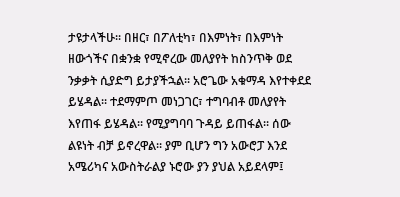ታዩታላችሁ፡፡ በዘር፣ በፖለቲካ፣ በእምነት፣ በእምነት ዘውጎችና በቋንቋ የሚኖረው መለያየት ከስንጥቅ ወደ ንቃቃት ሲያድግ ይታያችኋል፡፡ አሮጌው አቁማዳ እየተቀደደ ይሄዳል፡፡ ተደማምጦ መነጋገር፣ ተግባብቶ መለያየት እየጠፋ ይሄዳል፡፡ የሚያግባባ ጉዳይ ይጠፋል፡፡ ሰው ልዩነት ብቻ ይኖረዋል፡፡ ያም ቢሆን ግን አውሮፓ እንደ አሜሪካና አውስትራልያ ኑሮው ያን ያህል አይደላም፤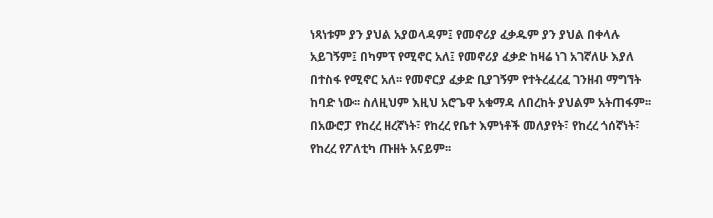ነጻነቱም ያን ያህል አያወላዳም፤ የመኖሪያ ፈቃዱም ያን ያህል በቀላሉ አይገኝም፤ በካምፕ የሚኖር አለ፤ የመኖሪያ ፈቃድ ከዛሬ ነገ አገኛለሁ እያለ በተስፋ የሚኖር አለ፡፡ የመኖርያ ፈቃድ ቢያገኝም የተትረፈረፈ ገንዘብ ማግኘት ከባድ ነው፡፡ ስለዚህም እዚህ አሮጌዋ አቁማዳ ለበረከት ያህልም አትጠፋም፡፡ በአውሮፓ የከረረ ዘረኛነት፣ የከረረ የቤተ እምነቶች መለያየት፣ የከረረ ጎሰኛነት፣ የከረረ የፖለቲካ ጡዘት አናይም፡፡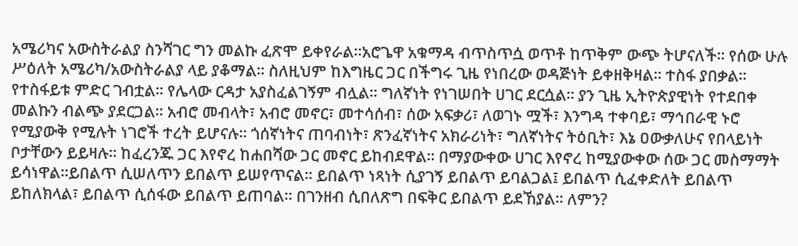አሜሪካና አውስትራልያ ስንሻገር ግን መልኩ ፈጽሞ ይቀየራል፡፡አሮጌዋ አቁማዳ ብጥስጥሷ ወጥቶ ከጥቅም ውጭ ትሆናለች፡፡ የሰው ሁሉ ሥዕለት አሜሪካ/አውስትራልያ ላይ ያቆማል፡፡ ስለዚህም ከእግዜር ጋር በችግሩ ጊዜ የነበረው ወዳጅነት ይቀዘቅዛል፡፡ ተስፋ ያበቃል፡፡ የተስፋይቱ ምድር ገብቷል፡፡ የሌላው ርዳታ አያስፈልገኝም ብሏል፡፡ ግለኛነት የነገሠበት ሀገር ደርሷል፡፡ ያን ጊዜ ኢትዮጵያዊነት የተደበቀ መልኩን ብልጭ ያደርጋል፡፡ አብሮ መብላት፣ አብሮ መኖር፣ መተሳሰብ፣ ሰው አፍቃሪ፣ ለወገኑ ሟች፣ እንግዳ ተቀባይ፣ ማኅበራዊ ኑሮ የሚያውቅ የሚሉት ነገሮች ተረት ይሆናሉ፡፡ ጎሰኛነትና ጠባብነት፣ ጽንፈኛነትና አክራሪነት፣ ግለኛነትና ትዕቢት፣ እኔ ዐውቃለሁና የበላይነት ቦታቸውን ይይዛሉ፡፡ ከፈረንጁ ጋር እየኖረ ከሐበሻው ጋር መኖር ይከብደዋል፡፡ በማያውቀው ሀገር እየኖረ ከሚያውቀው ሰው ጋር መስማማት ይሳነዋል፡፡ይበልጥ ሲሠለጥን ይበልጥ ይሠየጥናል፡፡ ይበልጥ ነጻነት ሲያገኝ ይበልጥ ይባልጋል፤ ይበልጥ ሲፈቀድለት ይበልጥ ይከለክላል፣ ይበልጥ ሲሰፋው ይበልጥ ይጠባል፡፡ በገንዘብ ሲበለጽግ በፍቅር ይበልጥ ይደኸያል፡፡ ለምን?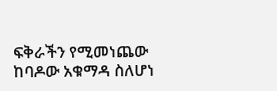ፍቅራችን የሚመነጨው ከባዶው አቁማዳ ስለሆነ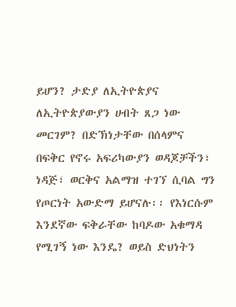ይሆን? ታድያ ለኢትዮጵያና ለኢትዮጵያውያን ሀብት ጸጋ ነው መርገም? በድኽነታቸው በሰላምና በፍቅር የኖሩ አፍሪካውያን ወዳጆቻችን፣ ነዳጅ፣ ወርቅና አልማዝ ተገኘ ሲባል ግን የጦርነት አውድማ ይሆናሉ፡፡ የእነርሱም እንደኛው ፍቅራቸው ከባዶው አቁማዳ የሚገኝ ነው እንዴ? ወይስ ድህነትን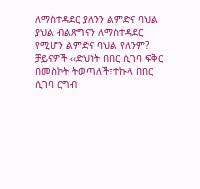ለማስተዳደር ያለንን ልምድና ባህል ያህል ብልጽግናን ለማስተዳደር የሚሆን ልምድና ባህል የለንም? ቻይናዎች ‹‹ድህነት በበር ሲገባ ፍቅር በመስኮት ትወጣለች፣ተኩላ በበር ሲገባ ርግብ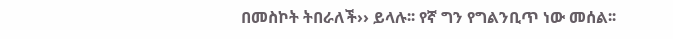በመስኮት ትበራለች›› ይላሉ፡፡ የኛ ግን የግልንቢጥ ነው መሰል፡፡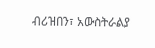ብሪዝበን፣ አውስትራልያ